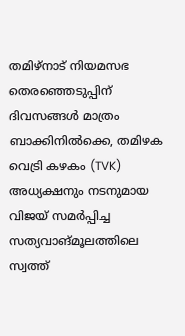തമിഴ്നാട് നിയമസഭ തെരഞ്ഞെടുപ്പിന് ദിവസങ്ങൾ മാത്രം ബാക്കിനിൽക്കെ, തമിഴക വെട്രി കഴകം (TVK) അധ്യക്ഷനും നടനുമായ വിജയ് സമർപ്പിച്ച സത്യവാങ്മൂലത്തിലെ സ്വത്ത്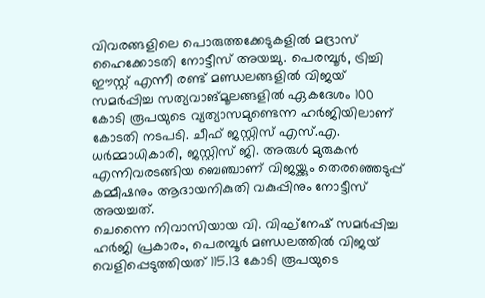വിവരങ്ങളിലെ പൊരുത്തക്കേടുകളിൽ മദ്രാസ് ഹൈക്കോടതി നോട്ടീസ് അയച്ചു. പെരമ്പൂർ, ട്രിച്ചി ഈസ്റ്റ് എന്നീ രണ്ട് മണ്ഡലങ്ങളിൽ വിജയ് സമർപ്പിച്ച സത്യവാങ്മൂലങ്ങളിൽ ഏകദേശം 100 കോടി രൂപയുടെ വ്യത്യാസമുണ്ടെന്ന ഹർജിയിലാണ് കോടതി നടപടി. ചീഫ് ജസ്റ്റിസ് എസ്.എ. ധർമ്മാധികാരി, ജസ്റ്റിസ് ജി. അരുൾ മുരുകൻ എന്നിവരടങ്ങിയ ബെഞ്ചാണ് വിജയ്ക്കും തെരഞ്ഞെടുപ്പ് കമ്മീഷനും ആദായനികുതി വകുപ്പിനും നോട്ടീസ് അയച്ചത്.
ചെന്നൈ നിവാസിയായ വി. വിഘ്നേഷ് സമർപ്പിച്ച ഹർജി പ്രകാരം, പെരമ്പൂർ മണ്ഡലത്തിൽ വിജയ് വെളിപ്പെടുത്തിയത് 115.13 കോടി രൂപയുടെ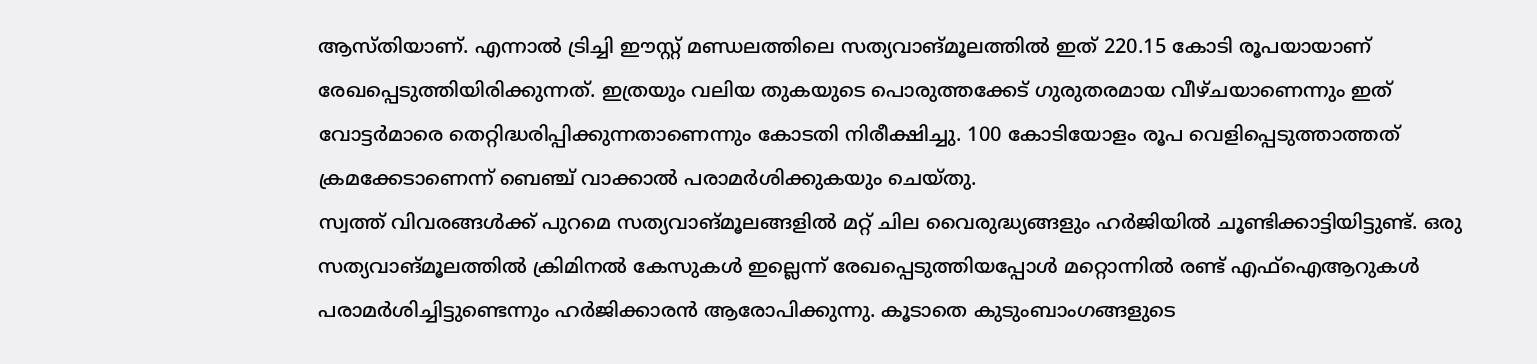ആസ്തിയാണ്. എന്നാൽ ട്രിച്ചി ഈസ്റ്റ് മണ്ഡലത്തിലെ സത്യവാങ്മൂലത്തിൽ ഇത് 220.15 കോടി രൂപയായാണ് രേഖപ്പെടുത്തിയിരിക്കുന്നത്. ഇത്രയും വലിയ തുകയുടെ പൊരുത്തക്കേട് ഗുരുതരമായ വീഴ്ചയാണെന്നും ഇത് വോട്ടർമാരെ തെറ്റിദ്ധരിപ്പിക്കുന്നതാണെന്നും കോടതി നിരീക്ഷിച്ചു. 100 കോടിയോളം രൂപ വെളിപ്പെടുത്താത്തത് ക്രമക്കേടാണെന്ന് ബെഞ്ച് വാക്കാൽ പരാമർശിക്കുകയും ചെയ്തു.
സ്വത്ത് വിവരങ്ങൾക്ക് പുറമെ സത്യവാങ്മൂലങ്ങളിൽ മറ്റ് ചില വൈരുദ്ധ്യങ്ങളും ഹർജിയിൽ ചൂണ്ടിക്കാട്ടിയിട്ടുണ്ട്. ഒരു സത്യവാങ്മൂലത്തിൽ ക്രിമിനൽ കേസുകൾ ഇല്ലെന്ന് രേഖപ്പെടുത്തിയപ്പോൾ മറ്റൊന്നിൽ രണ്ട് എഫ്ഐആറുകൾ പരാമർശിച്ചിട്ടുണ്ടെന്നും ഹർജിക്കാരൻ ആരോപിക്കുന്നു. കൂടാതെ കുടുംബാംഗങ്ങളുടെ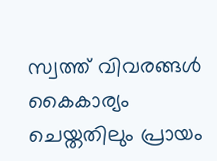സ്വത്ത് വിവരങ്ങൾ കൈകാര്യം ചെയ്തതിലും പ്രായം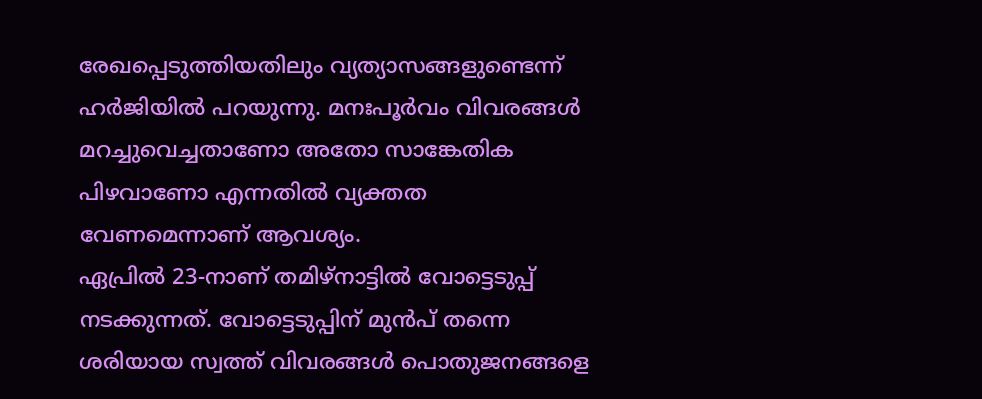രേഖപ്പെടുത്തിയതിലും വ്യത്യാസങ്ങളുണ്ടെന്ന് ഹർജിയിൽ പറയുന്നു. മനഃപൂർവം വിവരങ്ങൾ മറച്ചുവെച്ചതാണോ അതോ സാങ്കേതിക പിഴവാണോ എന്നതിൽ വ്യക്തത വേണമെന്നാണ് ആവശ്യം.
ഏപ്രിൽ 23-നാണ് തമിഴ്നാട്ടിൽ വോട്ടെടുപ്പ് നടക്കുന്നത്. വോട്ടെടുപ്പിന് മുൻപ് തന്നെ ശരിയായ സ്വത്ത് വിവരങ്ങൾ പൊതുജനങ്ങളെ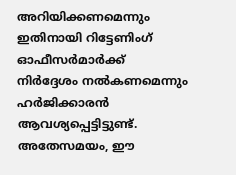അറിയിക്കണമെന്നും ഇതിനായി റിട്ടേണിംഗ് ഓഫീസർമാർക്ക് നിർദ്ദേശം നൽകണമെന്നും ഹർജിക്കാരൻ ആവശ്യപ്പെട്ടിട്ടുണ്ട്. അതേസമയം, ഈ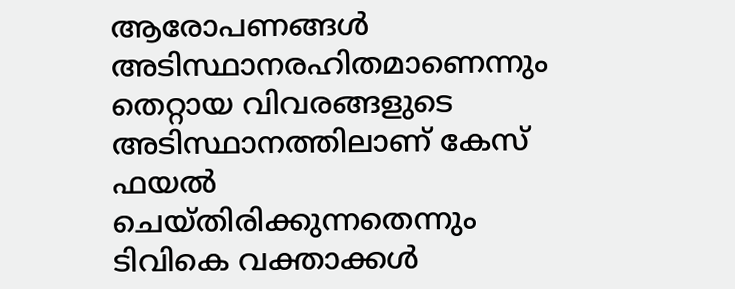ആരോപണങ്ങൾ അടിസ്ഥാനരഹിതമാണെന്നും തെറ്റായ വിവരങ്ങളുടെ അടിസ്ഥാനത്തിലാണ് കേസ് ഫയൽ ചെയ്തിരിക്കുന്നതെന്നും ടിവികെ വക്താക്കൾ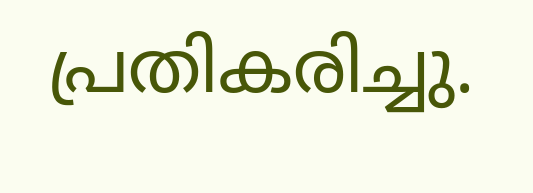പ്രതികരിച്ചു.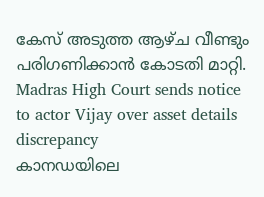കേസ് അടുത്ത ആഴ്ച വീണ്ടും പരിഗണിക്കാൻ കോടതി മാറ്റി.
Madras High Court sends notice to actor Vijay over asset details discrepancy
കാനഡയിലെ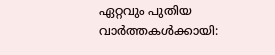ഏറ്റവും പുതിയ വാർത്തകൾക്കായി: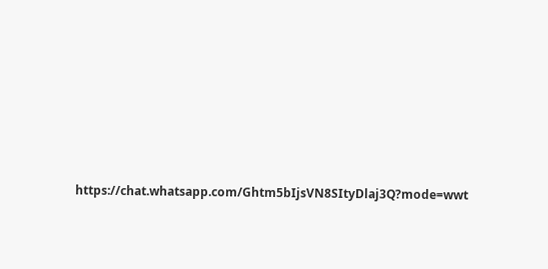https://chat.whatsapp.com/Ghtm5bIjsVN8SItyDlaj3Q?mode=wwt